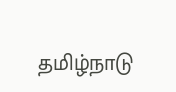தமிழ்நாடு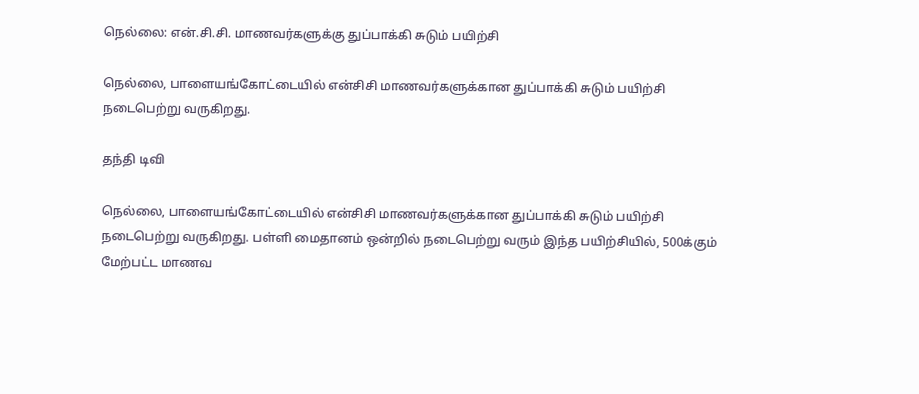நெல்லை: என்.சி.சி. மாணவர்களுக்கு துப்பாக்கி சுடும் பயிற்சி

நெல்லை, பாளையங்கோட்டையில் என்சிசி மாணவர்களுக்கான துப்பாக்கி சுடும் பயிற்சி நடைபெற்று வருகிறது.

தந்தி டிவி

நெல்லை, பாளையங்கோட்டையில் என்சிசி மாணவர்களுக்கான துப்பாக்கி சுடும் பயிற்சி நடைபெற்று வருகிறது. பள்ளி மைதானம் ஒன்றில் நடைபெற்று வரும் இந்த பயிற்சியில், 500க்கும் மேற்பட்ட மாணவ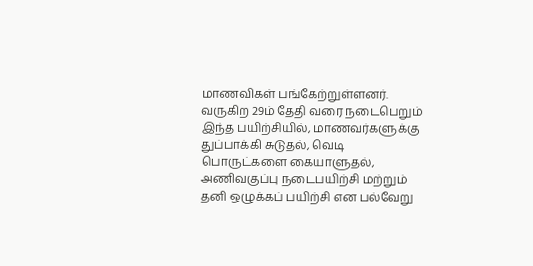மாணவிகள் பங்கேற்றுள்ளனர். வருகிற 29ம் தேதி வரை நடைபெறும் இந்த பயிற்சியில், மாணவர்களுக்கு துப்பாக்கி சுடுதல், வெடி பொருட்களை கையாளுதல், அணிவகுப்பு நடைபயிற்சி மற்றும் தனி ஒழுக்கப் பயிற்சி என பல்வேறு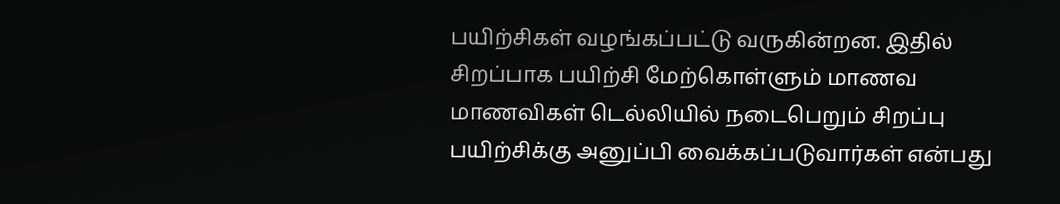பயிற்சிகள் வழங்கப்பட்டு வருகின்றன. இதில் சிறப்பாக பயிற்சி மேற்கொள்ளும் மாணவ மாணவிகள் டெல்லியில் நடைபெறும் சிறப்பு பயிற்சிக்கு அனுப்பி வைக்கப்படுவார்கள் என்பது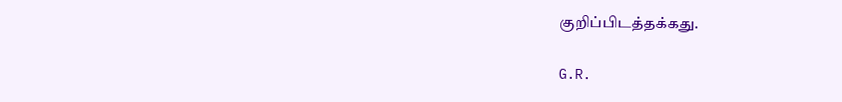குறிப்பிடத்தக்கது.

G.R.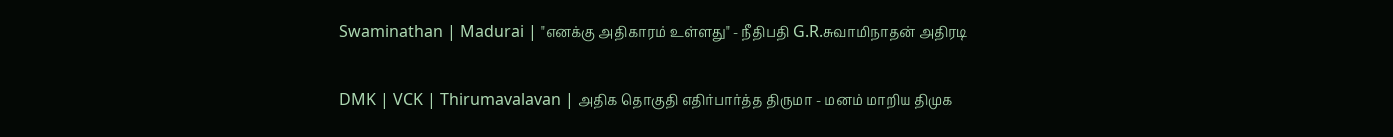Swaminathan | Madurai | "எனக்கு அதிகாரம் உள்ளது" - நீதிபதி G.R.சுவாமிநாதன் அதிரடி

DMK | VCK | Thirumavalavan | அதிக தொகுதி எதிர்பார்த்த திருமா - மனம் மாறிய திமுக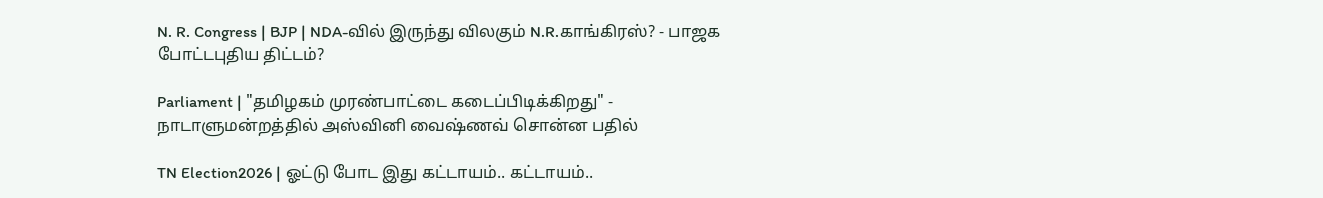N. R. Congress | BJP | NDA-வில் இருந்து விலகும் N.R.காங்கிரஸ்? - பாஜக போட்டபுதிய திட்டம்?

Parliament | "தமிழகம் முரண்பாட்டை கடைப்பிடிக்கிறது" - நாடாளுமன்றத்தில் அஸ்வினி வைஷ்ணவ் சொன்ன பதில்

TN Election2026 | ஓட்டு போட இது கட்டாயம்.. கட்டாயம்..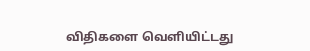விதிகளை வெளியிட்டது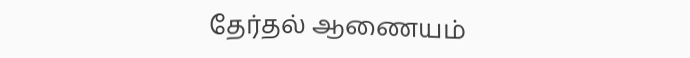தேர்தல் ஆணையம்